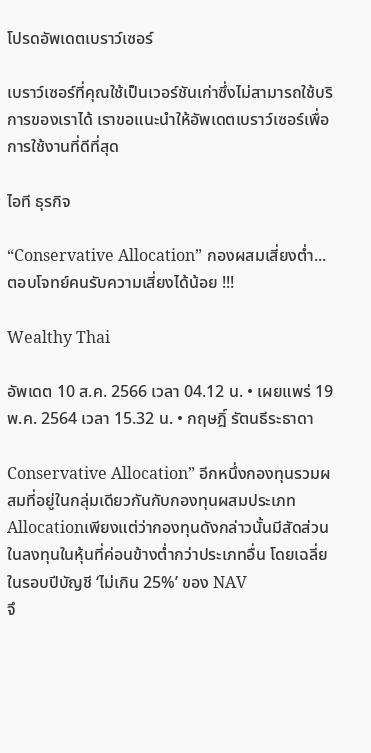โปรดอัพเดตเบราว์เซอร์

เบราว์เซอร์ที่คุณใช้เป็นเวอร์ชันเก่าซึ่งไม่สามารถใช้บริการของเราได้ เราขอแนะนำให้อัพเดตเบราว์เซอร์เพื่อการใช้งานที่ดีที่สุด

ไอที ธุรกิจ

“Conservative Allocation” กองผสมเสี่ยงต่ำ...ตอบโจทย์คนรับความเสี่ยงได้น้อย !!!

Wealthy Thai

อัพเดต 10 ส.ค. 2566 เวลา 04.12 น. • เผยแพร่ 19 พ.ค. 2564 เวลา 15.32 น. • กฤษฎิ์ รัตนธีระธาดา

Conservative Allocation” อีกหนึ่งกองทุนรวมผสมที่อยู่ในกลุ่มเดียวกันกับกองทุนผสมประเภท Allocationเพียงแต่ว่ากองทุนดังกล่าวนั้นมีสัดส่วนในลงทุนในหุ้นที่ค่อนข้างต่ำกว่าประเภทอื่น โดยเฉลี่ยในรอบปีบัญชี ‘ไม่เกิน 25%’ ของ NAV
จึ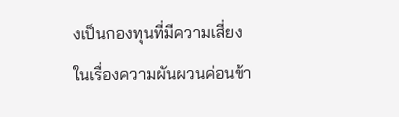งเป็นกองทุนที่มีความเสี่ยงในเรื่องความผันผวนค่อนข้า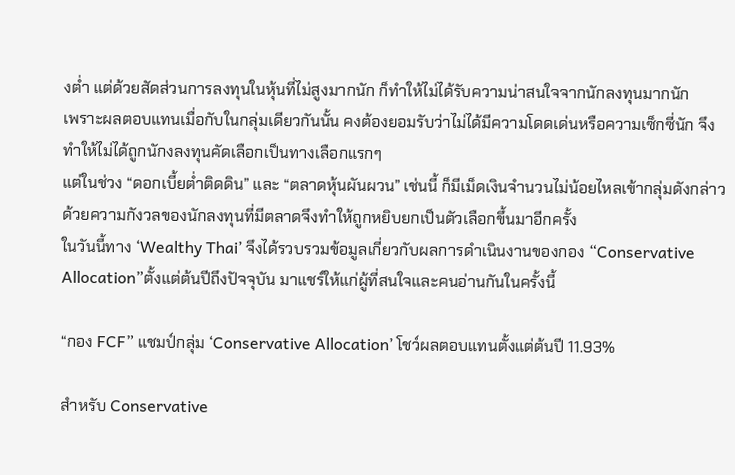งต่ำ แต่ด้วยสัดส่วนการลงทุนในหุ้นที่ไม่สูงมากนัก ก็ทำให้ไม่ได้รับความน่าสนใจจากนักลงทุนมากนัก
เพราะผลตอบแทนเมื่อกับในกลุ่มเดียวกันนั้น คงต้องยอมรับว่าไม่ได้มีความโดดเด่นหรือความเซ็กซี่นัก จึงทำให้ไม่ได้ถูกนักงลงทุนคัดเลือกเป็นทางเลือกแรกๆ
แต่ในช่วง “ดอกเบี้ยต่ำติดดิน” และ “ตลาดหุ้นผันผวน” เช่นนี้ ก็มีเม็ดเงินจำนวนไม่น้อยไหลเข้ากลุ่มดังกล่าว ด้วยความกังวลของนักลงทุนที่มีตลาดจึงทำให้ถูกหยิบยกเป็นตัวเลือกขึ้นมาอีกครั้ง
ในวันนี้ทาง ‘Wealthy Thai’ จึงได้รวบรวมข้อมูลเกี่ยวกับผลการดำเนินงานของกอง “Conservative Allocation”ตั้งแต่ต้นปีถึงปัจจุบัน มาแชร์ให้แก่ผู้ที่สนใจและคนอ่านกันในครั้งนี้

“กอง FCF” แชมป์กลุ่ม ‘Conservative Allocation’ โชว์ผลตอบแทนตั้งแต่ต้นปี 11.93%

สำหรับ Conservative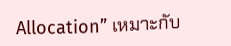Allocation” เหมาะกับ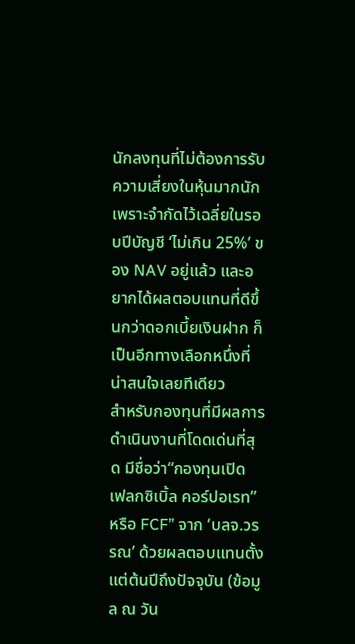นักลงทุนที่ไม่ต้องการรับความเสี่ยงในหุ้นมากนัก เพราะจำกัดไว้เฉลี่ยในรอบปีบัญชี ‘ไม่เกิน 25%’ ของ NAV อยู่แล้ว และอยากได้ผลตอบแทนที่ดีขึ้นกว่าดอกเบี้ยเงินฝาก ก็เป็นอีกทางเลือกหนึ่งที่น่าสนใจเลยทีเดียว
สำหรับกองทุนที่มีผลการดำเนินงานที่โดดเด่นที่สุด มีชื่อว่า“กองทุนเปิด เฟลกซิเบิ้ล คอร์ปอเรท” หรือ FCF” จาก ‘บลจ.วรรณ’ ด้วยผลตอบแทนตั้งแต่ต้นปีถึงปัจจุบัน (ข้อมูล ณ วัน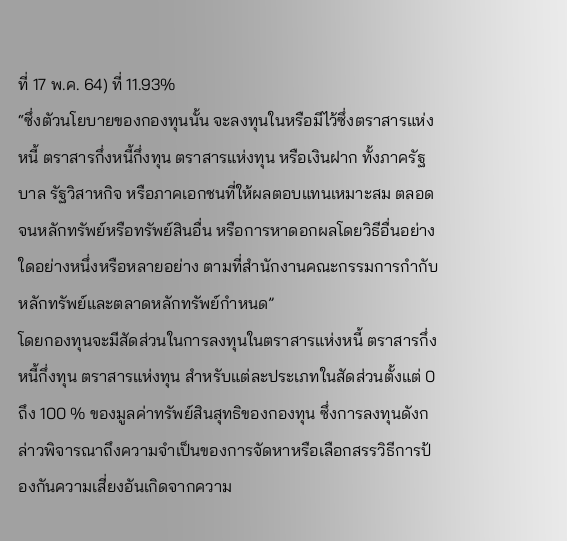ที่ 17 พ.ค. 64) ที่ 11.93%
“ซึ่งตัวนโยบายของกองทุนนั้น จะลงทุนในหรือมีไว้ซึ่งตราสารแห่งหนี้ ตราสารกึ่งหนี้กึ่งทุน ตราสารแห่งทุน หรือเงินฝาก ทั้งภาครัฐบาล รัฐวิสาหกิจ หรือภาคเอกชนที่ให้ผลตอบแทนเหมาะสม ตลอดจนหลักทรัพย์หรือทรัพย์สินอื่น หรือการหาดอกผลโดยวิธีอื่นอย่างใดอย่างหนึ่งหรือหลายอย่าง ตามที่สำนักงานคณะกรรมการกำกับหลักทรัพย์และตลาดหลักทรัพย์กำหนด”
โดยกองทุนจะมีสัดส่วนในการลงทุนในตราสารแห่งหนี้ ตราสารกึ่งหนี้กึ่งทุน ตราสารแห่งทุน สำหรับแต่ละประเภทในสัดส่วนตั้งแต่ 0 ถึง 100 % ของมูลค่าทรัพย์สินสุทธิของกองทุน ซึ่งการลงทุนดังกล่าวพิจารณาถึงความจำเป็นของการจัดหาหรือเลือกสรรวิธีการป้องกันความเสี่ยงอันเกิดจากความ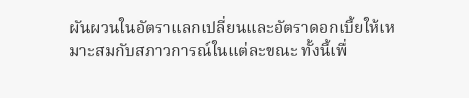ผันผวนในอัตราแลกเปลี่ยนและอัตราดอกเบี้ยให้เหมาะสมกับสภาวการณ์ในแต่ละขณะ ทั้งนี้เพื่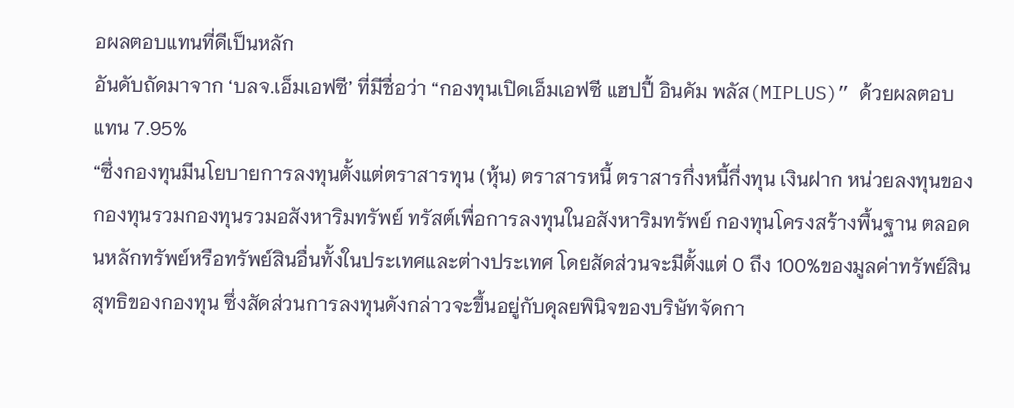อผลตอบแทนที่ดีเป็นหลัก
อันดับถัดมาจาก ‘บลจ.เอ็มเอฟซี’ ที่มีชื่อว่า “กองทุนเปิดเอ็มเอฟซี แฮปปี้ อินคัม พลัส(MIPLUS)” ด้วยผลตอบแทน 7.95%
“ซึ่งกองทุนมีนโยบายการลงทุนตั้งแต่ตราสารทุน (หุ้น) ตราสารหนี้ ตราสารกึ่งหนี้กึ่งทุน เงินฝาก หน่วยลงทุนของกองทุนรวมกองทุนรวมอสังหาริมทรัพย์ ทรัสต์เพื่อการลงทุนในอสังหาริมทรัพย์ กองทุนโครงสร้างพื้นฐาน ตลอดนหลักทรัพย์หรือทรัพย์สินอื่นทั้งในประเทศและต่างประเทศ โดยสัดส่วนจะมีตั้งแต่ 0 ถึง 100%ของมูลค่าทรัพย์สินสุทธิของกองทุน ซึ่งสัดส่วนการลงทุนดังกล่าวจะขึ้นอยู่กับดุลยพินิจของบริษัทจัดกา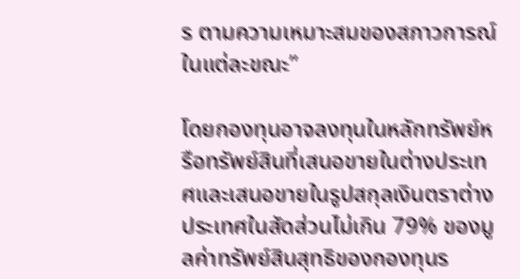ร ตามความเหมาะสมของสภาวการณ์ในแต่ละขณะ”

โดยกองทุนอาจลงทุนในหลักทรัพย์หรือทรัพย์สินที่เสนอขายในต่างประเทศและเสนอขายในรูปสกุลเงินตราต่างประเทศในสัดส่วนไม่เกิน 79% ของมูลค่าทรัพย์สินสุทธิของกองทุนร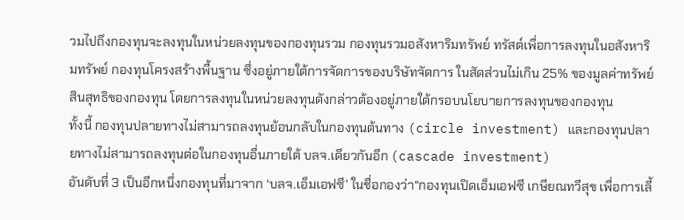วมไปถึงกองทุนจะลงทุนในหน่วยลงทุนของกองทุนรวม กองทุนรวมอสังหาริมทรัพย์ ทรัสต์เพื่อการลงทุนในอสังหาริมทรัพย์ กองทุนโครงสร้างพื้นฐาน ซึ่งอยู่ภายใต้การจัดการของบริษัทจัดการ ในสัดส่วนไม่เกิน 25% ของมูลค่าทรัพย์สินสุทธิของกองทุน โดยการลงทุนในหน่วยลงทุนดังกล่าวต้องอยู่ภายใต้กรอบนโยบายการลงทุนของกองทุน
ทั้งนี้ กองทุนปลายทางไม่สามารถลงทุนย้อนกลับในกองทุนต้นทาง (circle investment) และกองทุนปลายทางไม่สามารถลงทุนต่อในกองทุนอื่นภายใต้ บลจ.เดียวกันอีก (cascade investment)
อันดับที่ 3 เป็นอีกหนึ่งกองทุนที่มาจาก ‘บลจ.เอ็มเอฟซี’ ในชื่อกองว่า“กองทุนเปิดเอ็มเอฟซี เกษียณทวีสุข เพื่อการเลี้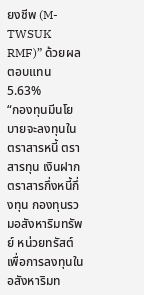ยงชีพ (M-TWSUK RMF)” ด้วยผลตอบแทน 5.63%
“กองทุนมีนโยบายจะลงทุนใน ตราสารหนี้ ตราสารทุน เงินฝาก ตราสารกึ่งหนี้กึ่งทุน กองทุนรวมอสังหาริมทรัพย์ หน่วยทรัสต์เพื่อการลงทุนในอสังหาริมท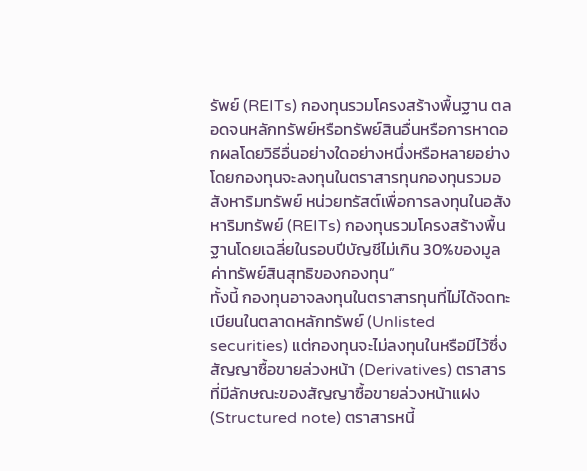รัพย์ (REITs) กองทุนรวมโครงสร้างพื้นฐาน ตลอดจนหลักทรัพย์หรือทรัพย์สินอื่นหรือการหาดอกผลโดยวิธีอื่นอย่างใดอย่างหนึ่งหรือหลายอย่าง โดยกองทุนจะลงทุนในตราสารทุนกองทุนรวมอสังหาริมทรัพย์ หน่วยทรัสต์เพื่อการลงทุนในอสังหาริมทรัพย์ (REITs) กองทุนรวมโครงสร้างพื้นฐานโดยเฉลี่ยในรอบปีบัญชีไม่เกิน 30%ของมูลค่าทรัพย์สินสุทธิของกองทุน”
ทั้งนี้ กองทุนอาจลงทุนในตราสารทุนที่ไม่ได้จดทะเบียนในตลาดหลักทรัพย์ (Unlisted securities) แต่กองทุนจะไม่ลงทุนในหรือมีไว้ซึ่งสัญญาซื้อขายล่วงหน้า (Derivatives) ตราสารที่มีลักษณะของสัญญาซื้อขายล่วงหน้าแฝง(Structured note) ตราสารหนี้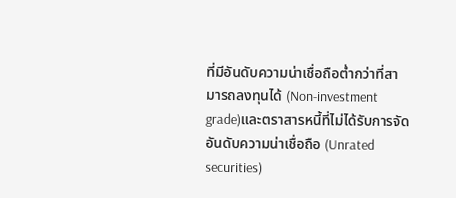ที่มีอันดับความน่าเชื่อถือต่ำกว่าที่สามารถลงทุนได้ (Non-investment grade)และตราสารหนี้ที่ไม่ได้รับการจัดอันดับความน่าเชื่อถือ (Unrated securities)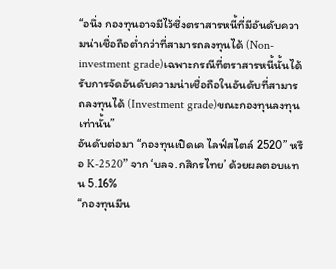“อนึ่ง กองทุนอาจมีไว้ซึ่งตราสารหนี้ที่มีอันดับความน่าเชื่อถือต่ำกว่าที่สามารถลงทุนได้ (Non-investment grade)เฉพาะกรณีที่ตราสารหนี้นั้นได้รับการจัดอันดับความน่าเชื่อถือในอันดับที่สามารถลงทุนได้ (Investment grade)ขณะกองทุนลงทุนเท่านั้น”
อันดับต่อมา “กองทุนเปิดเค ไลฟ์สไตล์ 2520” หรือ K-2520” จาก ‘บลจ.กสิกรไทย’ ด้วยผลตอบแทน 5.16%
“กองทุนมีน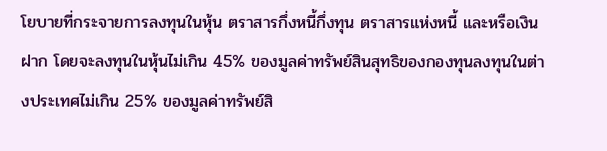โยบายที่กระจายการลงทุนในหุ้น ตราสารกึ่งหนี้กึ่งทุน ตราสารแห่งหนี้ และหรือเงินฝาก โดยจะลงทุนในหุ้นไม่เกิน 45% ของมูลค่าทรัพย์สินสุทธิของกองทุนลงทุนในต่างประเทศไม่เกิน 25% ของมูลค่าทรัพย์สิ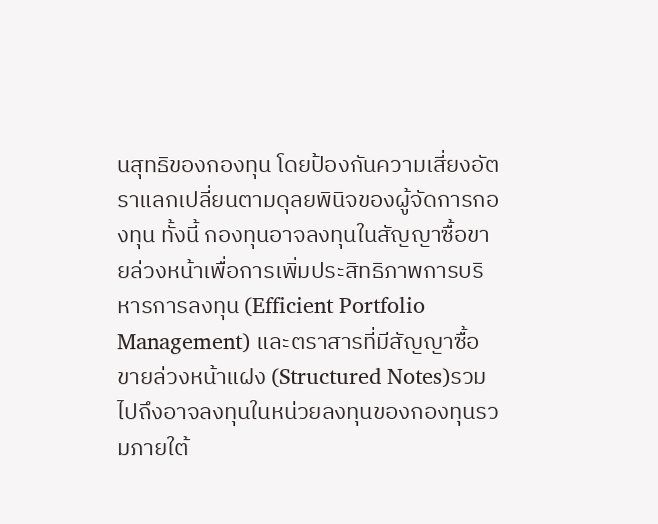นสุทธิของกองทุน โดยป้องกันความเสี่ยงอัตราแลกเปลี่ยนตามดุลยพินิจของผู้จัดการกองทุน ทั้งนี้ กองทุนอาจลงทุนในสัญญาซื้อขายล่วงหน้าเพื่อการเพิ่มประสิทธิภาพการบริหารการลงทุน (Efficient Portfolio Management) และตราสารที่มีสัญญาซื้อขายล่วงหน้าแฝง (Structured Notes)รวมไปถึงอาจลงทุนในหน่วยลงทุนของกองทุนรวมภายใต้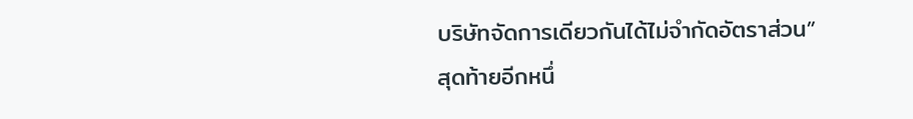บริษัทจัดการเดียวกันได้ไม่จำกัดอัตราส่วน”
สุดท้ายอีกหนึ่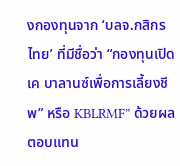งกองทุนจาก ‘บลจ.กสิกรไทย’ ที่มีชื่อว่า “กองทุนเปิดเค บาลานซ์เพื่อการเลี้ยงชีพ” หรือ KBLRMF” ด้วยผลตอบแทน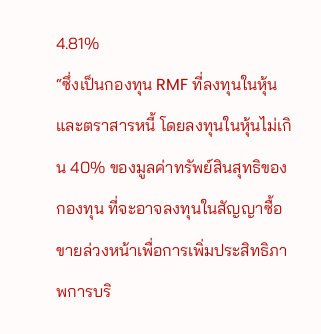4.81%
“ซึ่งเป็นกองทุน RMF ที่ลงทุนในหุ้นและตราสารหนี้ โดยลงทุนในหุ้นไม่เกิน 40% ของมูลค่าทรัพย์สินสุทธิของกองทุน ที่จะอาจลงทุนในสัญญาซื้อขายล่วงหน้าเพื่อการเพิ่มประสิทธิภาพการบริ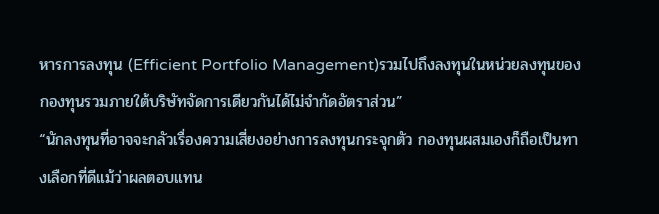หารการลงทุน (Efficient Portfolio Management)รวมไปถึงลงทุนในหน่วยลงทุนของกองทุนรวมภายใต้บริษัทจัดการเดียวกันได้ไม่จำกัดอัตราส่วน”
“นักลงทุนที่อาจจะกลัวเรื่องความเสี่ยงอย่างการลงทุนกระจุกตัว กองทุนผสมเองก็ถือเป็นทางเลือกที่ดีแม้ว่าผลตอบแทน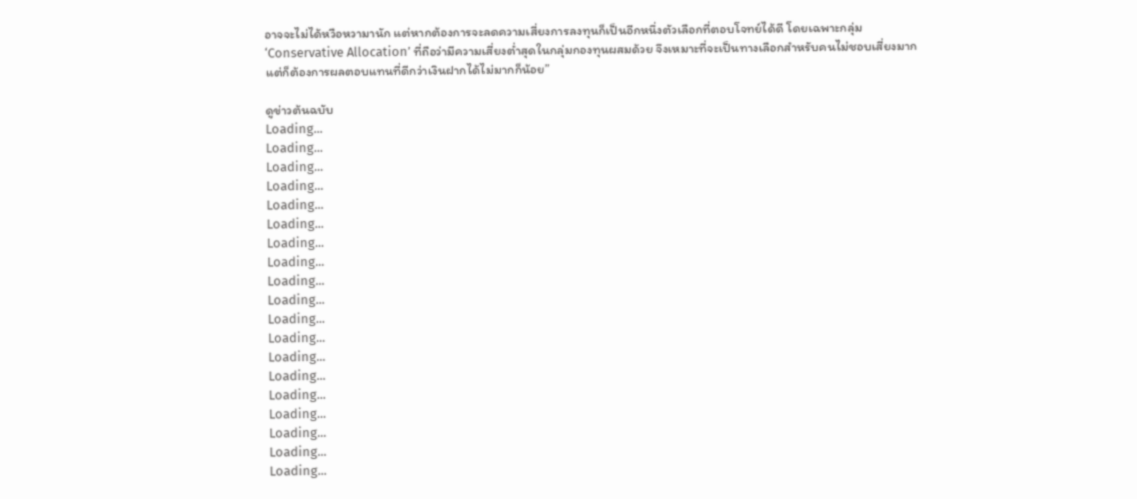อาจจะไม่ได้หวือหวามานัก แต่หากต้องการจะลดความเสี่ยงการลงทุนก็เป็นอีกหนึ่งตัวเลือกที่ตอบโจทย์ได้ดี โดยเฉพาะกลุ่ม ‘Conservative Allocation’ ที่ถือว่ามีความเสี่ยงต่ำสุดในกลุ่มกองทุนผสมด้วย จึงเหมาะที่จะเป็นทางเลือกสำหรับคนไม่ชอบเสี่ยงมาก แต่ก็ต้องการผลตอบแทนที่ดีกว่าเงินฝากได้ไม่มากก็น้อย”

ดูข่าวต้นฉบับ
Loading...
Loading...
Loading...
Loading...
Loading...
Loading...
Loading...
Loading...
Loading...
Loading...
Loading...
Loading...
Loading...
Loading...
Loading...
Loading...
Loading...
Loading...
Loading...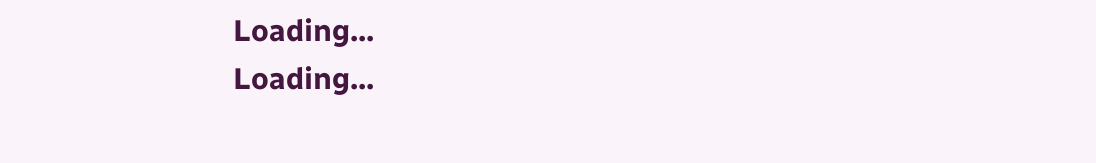Loading...
Loading...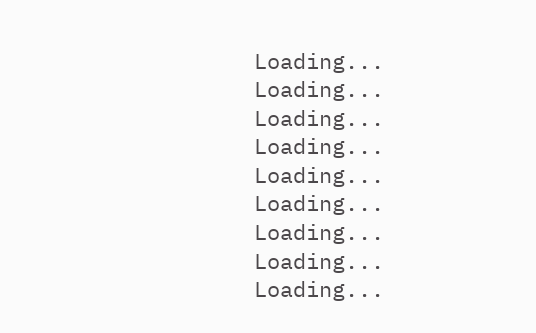Loading...
Loading...
Loading...
Loading...
Loading...
Loading...
Loading...
Loading...
Loading...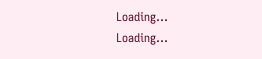Loading...
Loading...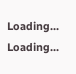Loading...
Loading...